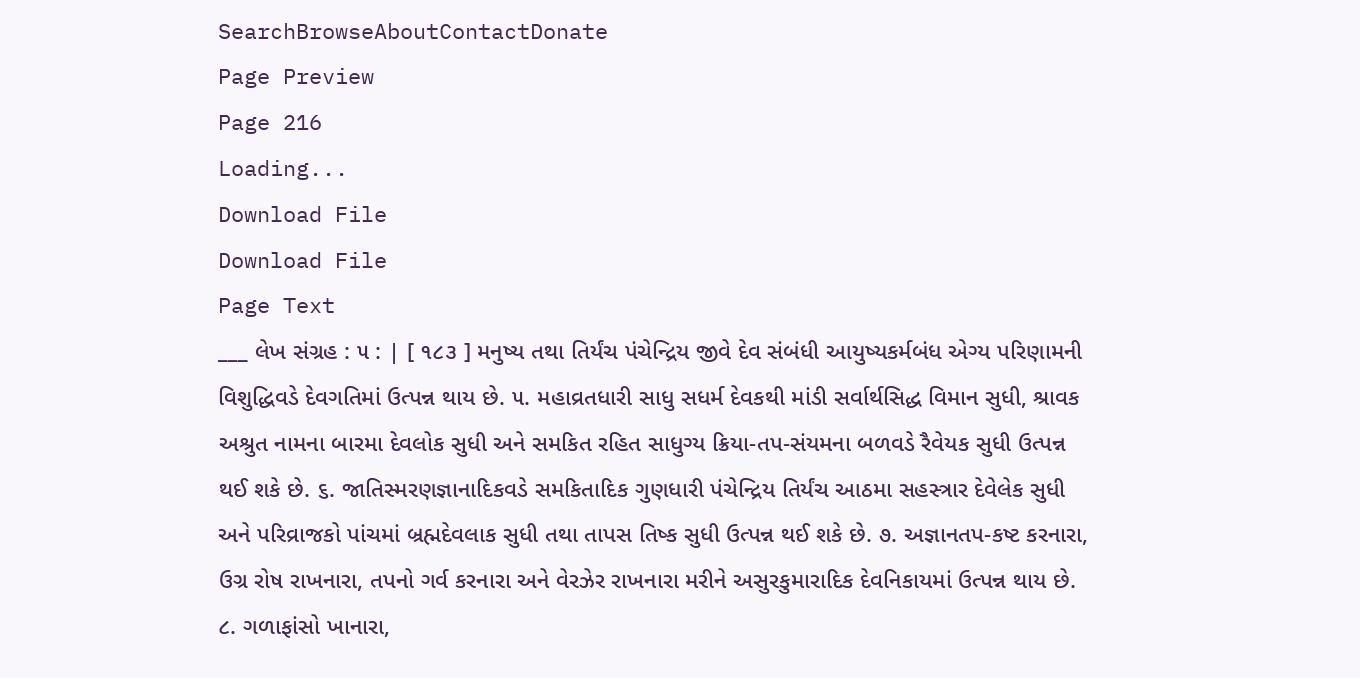SearchBrowseAboutContactDonate
Page Preview
Page 216
Loading...
Download File
Download File
Page Text
___ લેખ સંગ્રહ : ૫ : | [ ૧૮૩ ] મનુષ્ય તથા તિર્યંચ પંચેન્દ્રિય જીવે દેવ સંબંધી આયુષ્યકર્મબંધ એગ્ય પરિણામની વિશુદ્ધિવડે દેવગતિમાં ઉત્પન્ન થાય છે. ૫. મહાવ્રતધારી સાધુ સધર્મ દેવકથી માંડી સર્વાર્થસિદ્ધ વિમાન સુધી, શ્રાવક અશ્રુત નામના બારમા દેવલોક સુધી અને સમકિત રહિત સાધુગ્ય ક્રિયા-તપ-સંયમના બળવડે રૈવેયક સુધી ઉત્પન્ન થઈ શકે છે. ૬. જાતિસ્મરણજ્ઞાનાદિકવડે સમકિતાદિક ગુણધારી પંચેન્દ્રિય તિર્યંચ આઠમા સહસ્ત્રાર દેવેલેક સુધી અને પરિવ્રાજકો પાંચમાં બ્રહ્મદેવલાક સુધી તથા તાપસ તિષ્ક સુધી ઉત્પન્ન થઈ શકે છે. ૭. અજ્ઞાનતપ-કષ્ટ કરનારા, ઉગ્ર રોષ રાખનારા, તપનો ગર્વ કરનારા અને વેરઝેર રાખનારા મરીને અસુરકુમારાદિક દેવનિકાયમાં ઉત્પન્ન થાય છે. ૮. ગળાફાંસો ખાનારા,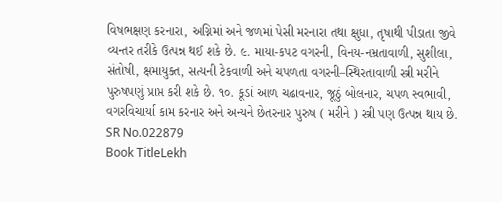વિષભક્ષણ કરનારા, અગ્નિમાં અને જળમાં પેસી મરનારા તથા ક્ષુધા, તૃષાથી પીડાતા જીવે વ્યન્તર તરીકે ઉત્પન્ન થઈ શકે છે. ૯. માયા-કપટ વગરની, વિનય-નમ્રતાવાળી, સુશીલા, સંતોષી, ક્ષમાયુક્ત, સત્યની ટેકવાળી અને ચપળતા વગરની–સ્થિરતાવાળી સ્ત્રી મરીને પુરુષપણું પ્રાપ્ત કરી શકે છે. ૧૦. કૂડાં આળ ચઢાવનાર, જૂઠું બોલનાર, ચપળ સ્વભાવી, વગરવિચાર્યા કામ કરનાર અને અન્યને છેતરનાર પુરુષ ( મરીને ) સ્ત્રી પણ ઉત્પન્ન થાય છે.
SR No.022879
Book TitleLekh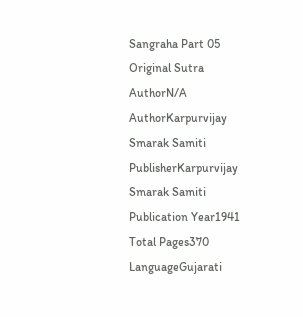Sangraha Part 05
Original Sutra AuthorN/A
AuthorKarpurvijay Smarak Samiti
PublisherKarpurvijay Smarak Samiti
Publication Year1941
Total Pages370
LanguageGujarati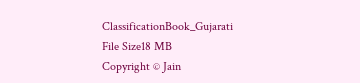ClassificationBook_Gujarati
File Size18 MB
Copyright © Jain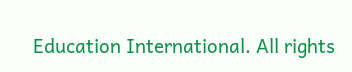Education International. All rights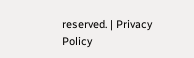reserved. | Privacy Policy